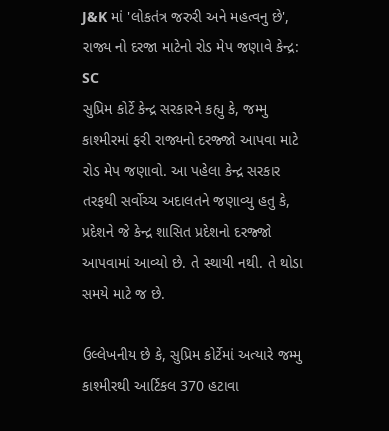J&K માં 'લોકતંત્ર જરુરી અને મહત્વનુ છે', રાજ્ય નો દરજા માટેનો રોડ મેપ જણાવે કેન્દ્ર: SC
સુપ્રિમ કોર્ટે કેન્દ્ર સરકારને કહ્યુ કે, જમ્મુ કાશ્મીરમાં ફરી રાજ્યનો દરજ્જો આપવા માટે રોડ મેપ જણાવો. આ પહેલા કેન્દ્ર સરકાર તરફથી સર્વોચ્ચ અદાલતને જણાવ્યુ હતુ કે, પ્રદેશને જે કેન્દ્ર શાસિત પ્રદેશનો દરજ્જો આપવામાં આવ્યો છે. તે સ્થાયી નથી. તે થોડા સમયે માટે જ છે.

ઉલ્લેખનીય છે કે, સુપ્રિમ કોર્ટેમાં અત્યારે જમ્મુ કાશ્મીરથી આર્ટિકલ 370 હટાવા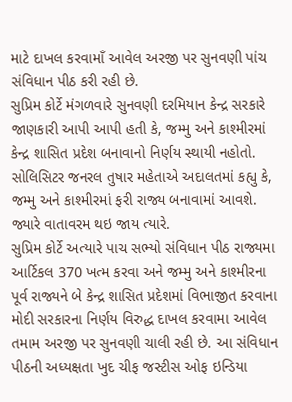માટે દાખલ કરવામાઁ આવેલ અરજી પર સુનવણી પાંચ સંવિધાન પીઠ કરી રહી છે.
સુપ્રિમ કોર્ટે મંગળવારે સુનવણી દરમિયાન કેન્દ્ર સરકારે જાણકારી આપી આપી હતી કે, જમ્મુ અને કાશ્મીરમાં કેન્દ્ર શાસિત પ્રદેશ બનાવાનો નિર્ણય સ્થાયી નહોતો. સોલિસિટર જનરલ તુષાર મહેતાએ અદાલતમાં કહ્યુ કે, જમ્મુ અને કાશ્મીરમાં ફરી રાજ્ય બનાવામાં આવશે. જ્યારે વાતાવરમ થઇ જાય ત્યારે.
સુપ્રિમ કોર્ટે અત્યારે પાચ સભ્યો સંવિધાન પીઠ રાજ્યમા આર્ટિકલ 370 ખત્મ કરવા અને જમ્મુ અને કાશ્મીરના પૂર્વ રાજ્યને બે કેન્દ્ર શાસિત પ્રદેશમાં વિભાજીત કરવાના મોદી સરકારના નિર્ણય વિરુદ્ધ દાખલ કરવામા આવેલ તમામ અરજી પર સુનવણી ચાલી રહી છે. આ સંવિધાન પીઠની અધ્યક્ષતા ખુદ ચીફ જસ્ટીસ ઓફ ઇન્ડિયા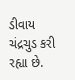ડીવાય ચંદ્રચુડ કરી રહ્યા છે.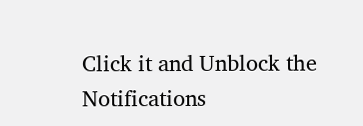Click it and Unblock the Notifications